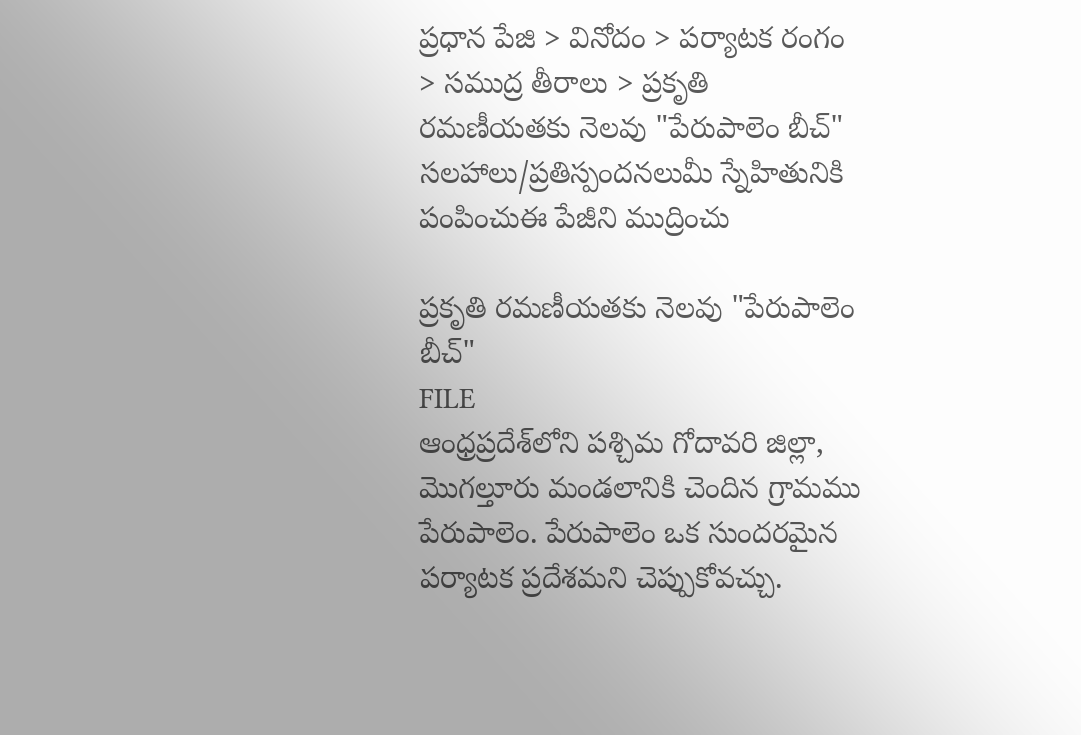ప్రధాన పేజి > వినోదం > పర్యాటక రంగం > సముద్ర తీరాలు > ప్రకృతి రమణీయతకు నెలవు "పేరుపాలెం బీచ్"
సలహాలు/ప్రతిస్పందనలుమీ స్నేహితునికి పంపించుఈ పేజీని ముద్రించు

ప్రకృతి రమణీయతకు నెలవు "పేరుపాలెం బీచ్"
FILE
ఆంధ్రప్రదేశ్‌లోని పశ్చిమ గోదావరి జిల్లా, మొగల్తూరు మండలానికి చెందిన గ్రామము పేరుపాలెం. పేరుపాలెం ఒక సుందరమైన పర్యాటక ప్రదేశమని చెప్పుకోవచ్చు.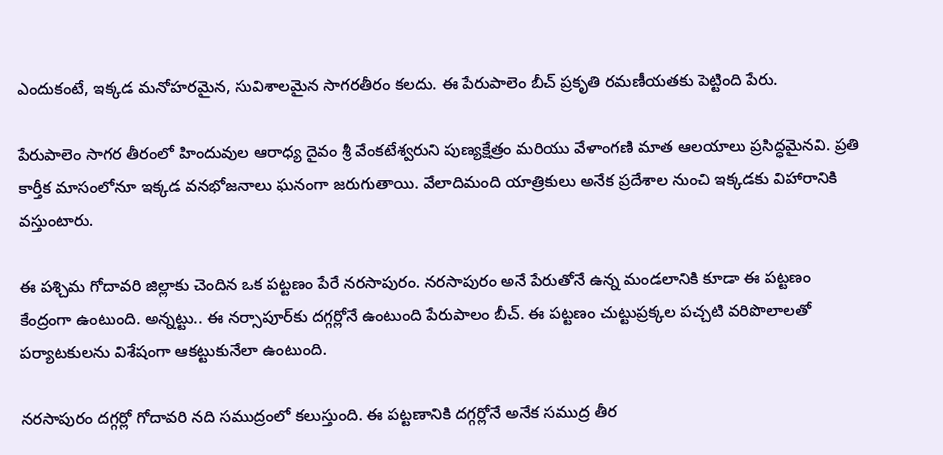ఎందుకంటే, ఇక్కడ మనోహరమైన, సువిశాలమైన సాగరతీరం కలదు. ఈ పేరుపాలెం బీచ్ ప్రకృతి రమణీయతకు పెట్టింది పేరు.

పేరుపాలెం సాగర తీరంలో హిందువుల ఆరాధ్య దైవం శ్రీ వేంకటేశ్వరుని పుణ్యక్షేత్రం మరియు వేళాంగణి మాత ఆలయాలు ప్రసిద్ధమైనవి. ప్రతి కార్తీక మాసంలోనూ ఇక్కడ వనభోజనాలు ఘనంగా జరుగుతాయి. వేలాదిమంది యాత్రికులు అనేక ప్రదేశాల నుంచి ఇక్కడకు విహారానికి వస్తుంటారు.

ఈ పశ్చిమ గోదావరి జిల్లాకు చెందిన ఒక పట్టణం పేరే నరసాపురం. నరసాపురం అనే పేరుతోనే ఉన్న మండలానికి కూడా ఈ పట్టణం కేంద్రంగా ఉంటుంది. అన్నట్టు.. ఈ నర్సాపూర్‌కు దగ్గర్లోనే ఉంటుంది పేరుపాలం బీచ్. ఈ పట్టణం చుట్టుప్రక్కల పచ్చటి వరిపొలాలతో పర్యాటకులను విశేషంగా ఆకట్టుకునేలా ఉంటుంది.

నరసాపురం దగ్గర్లో గోదావరి నది సముద్రంలో కలుస్తుంది. ఈ పట్టణానికి దగ్గర్లోనే అనేక సముద్ర తీర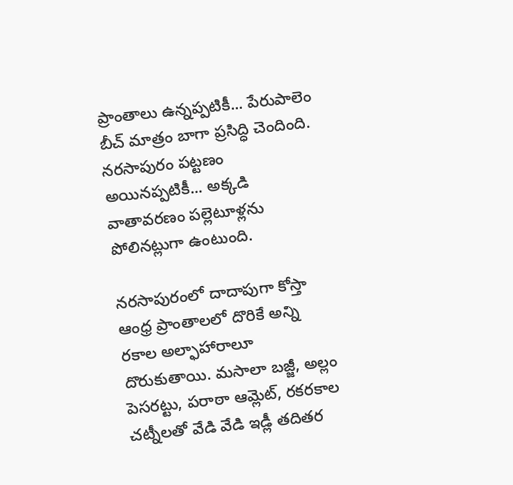ప్రాంతాలు ఉన్నప్పటికీ... పేరుపాలెం బీచ్ మాత్రం బాగా ప్రసిద్ధి చెందింది. నరసాపురం పట్టణం అయినప్పటికీ... అక్కడి వాతావరణం పల్లెటూళ్లను పోలినట్లుగా ఉంటుంది.

నరసాపురంలో దాదాపుగా కోస్తా ఆంధ్ర ప్రాంతాలలో దొరికే అన్ని రకాల అల్ఫాహారాలూ దొరుకుతాయి. మసాలా బజ్జీ, అల్లం పెసరట్టు, పరాఠా ఆమ్లెట్, రకరకాల చట్నీలతో వేడి వేడి ఇడ్లీ తదితర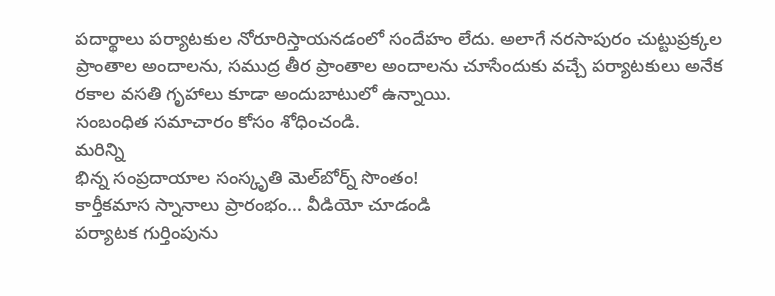పదార్థాలు పర్యాటకుల నోరూరిస్తాయనడంలో సందేహం లేదు. అలాగే నరసాపురం చుట్టుప్రక్కల ప్రాంతాల అందాలను, సముద్ర తీర ప్రాంతాల అందాలను చూసేందుకు వచ్చే పర్యాటకులు అనేక రకాల వసతి గృహాలు కూడా అందుబాటులో ఉన్నాయి.
సంబంధిత సమాచారం కోసం శోధించండి.
మరిన్ని
భిన్న సంప్రదాయాల సంస్కృతి మెల్‌బోర్న్ సొంతం!
కార్తీకమాస స్నానాలు ప్రారంభం... వీడియో చూడండి
పర్యాటక గుర్తింపును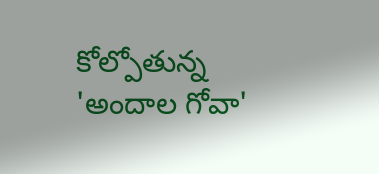కోల్పోతున్న 'అందాల గోవా'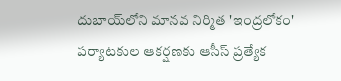దుబాయ్‌లోని మానవ నిర్మిత 'ఇంద్రలోకం'
పర్యాటకుల ఆకర్షణకు ఆసీస్ ప్రత్యేక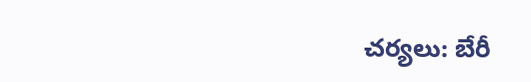చర్యలు: బేరీ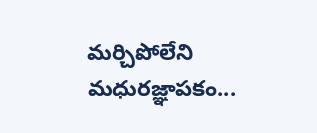మర్చిపోలేని మధురజ్ఞాపకం...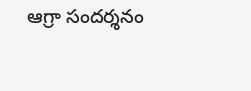ఆగ్రా సందర్శనం